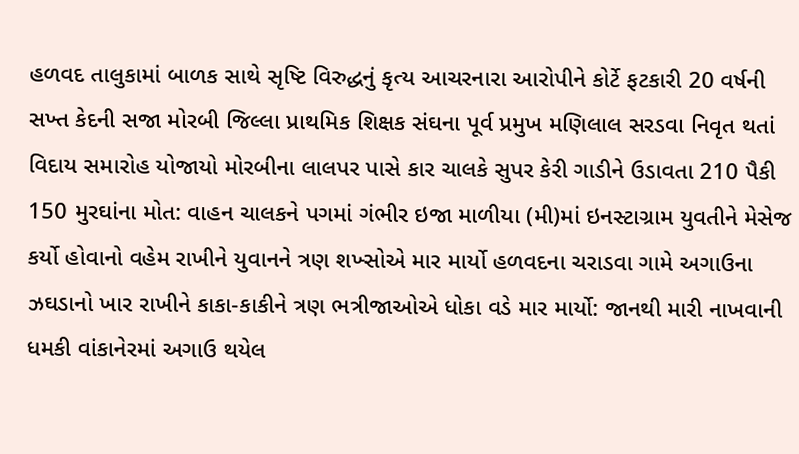હળવદ તાલુકામાં બાળક સાથે સૃષ્ટિ વિરુદ્ધનું કૃત્ય આચરનારા આરોપીને કોર્ટે ફટકારી 20 વર્ષની સખ્ત કેદની સજા મોરબી જિલ્લા પ્રાથમિક શિક્ષક સંઘના પૂર્વ પ્રમુખ મણિલાલ સરડવા નિવૃત થતાં વિદાય સમારોહ યોજાયો મોરબીના લાલપર પાસે કાર ચાલકે સુપર કેરી ગાડીને ઉડાવતા 210 પૈકી 150 મુરઘાંના મોત: વાહન ચાલકને પગમાં ગંભીર ઇજા માળીયા (મી)માં ઇનસ્ટાગ્રામ યુવતીને મેસેજ કર્યો હોવાનો વહેમ રાખીને યુવાનને ત્રણ શખ્સોએ માર માર્યો હળવદના ચરાડવા ગામે અગાઉના ઝઘડાનો ખાર રાખીને કાકા-કાકીને ત્રણ ભત્રીજાઓએ ધોકા વડે માર માર્યો: જાનથી મારી નાખવાની ધમકી વાંકાનેરમાં અગાઉ થયેલ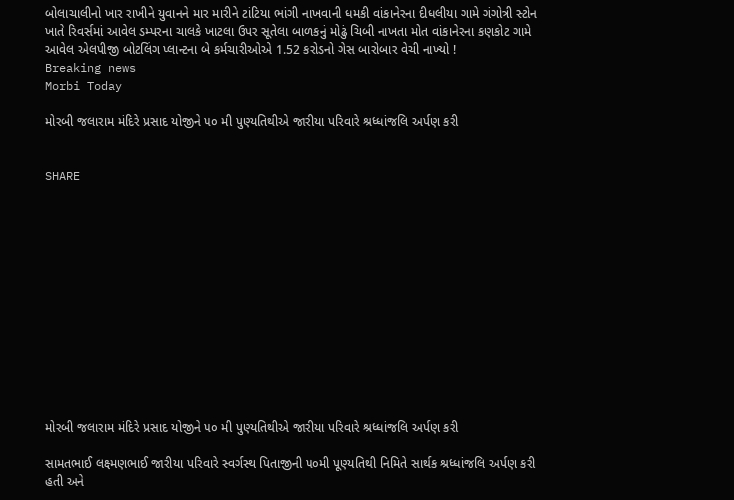બોલાચાલીનો ખાર રાખીને યુવાનને માર મારીને ટાંટિયા ભાંગી નાખવાની ધમકી વાંકાનેરના દીધલીયા ગામે ગંગોત્રી સ્ટોન ખાતે રિવર્સમાં આવેલ ડમ્પરના ચાલકે ખાટલા ઉપર સૂતેલા બાળકનું મોઢું ચિબી નાખતા મોત વાંકાનેરના કણકોટ ગામે આવેલ એલપીજી બોટલિંગ પ્લાન્ટના બે કર્મચારીઓએ 1.52 કરોડનો ગેસ બારોબાર વેચી નાખ્યો !
Breaking news
Morbi Today

મોરબી જલારામ મંદિરે પ્રસાદ યોજીને ૫૦ મી પુણ્યતિથીએ જારીયા પરિવારે શ્રધ્ધાંજલિ અર્પણ કરી


SHARE













મોરબી જલારામ મંદિરે પ્રસાદ યોજીને ૫૦ મી પુણ્યતિથીએ જારીયા પરિવારે શ્રધ્ધાંજલિ અર્પણ કરી

સામતભાઈ લક્ષ્મણભાઈ જારીયા પરિવારે સ્વર્ગસ્થ પિતાજીની ૫૦મી પૂણ્યતિથી નિમિતે સાર્થક શ્રધ્ધાંજલિ અર્પણ કરી હતી અને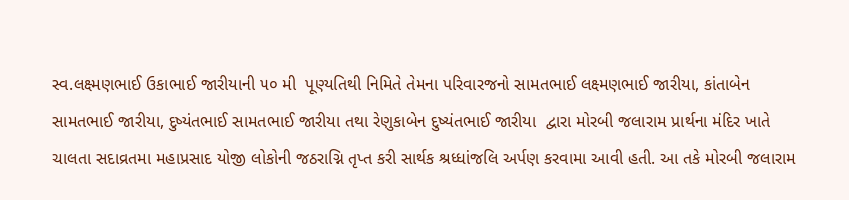સ્વ.લક્ષ્મણભાઈ ઉકાભાઈ જારીયાની ૫૦ મી  પૂણ્યતિથી નિમિતે તેમના પરિવારજનો સામતભાઈ લક્ષ્મણભાઈ જારીયા, કાંતાબેન સામતભાઈ જારીયા, દુષ્યંતભાઈ સામતભાઈ જારીયા તથા રેણુકાબેન દુષ્યંતભાઈ જારીયા  દ્વારા મોરબી જલારામ પ્રાર્થના મંદિર ખાતે ચાલતા સદાવ્રતમા મહાપ્રસાદ યોજી લોકોની જઠરાગ્નિ તૃપ્ત કરી સાર્થક શ્રધ્ધાંજલિ અર્પણ કરવામા આવી હતી. આ તકે મોરબી જલારામ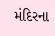મંદિરના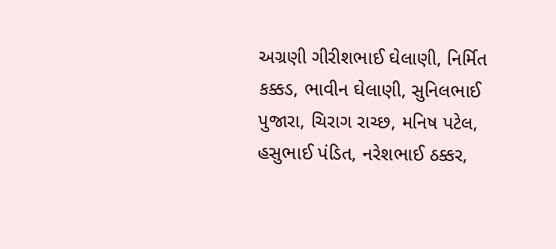અગ્રણી ગીરીશભાઈ ઘેલાણી, નિર્મિત કક્કડ, ભાવીન ઘેલાણી, સુનિલભાઈ પુજારા, ચિરાગ રાચ્છ, મનિષ પટેલ, હસુભાઈ પંડિત, નરેશભાઈ ઠક્કર,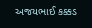અજયભાઈ કક્કડ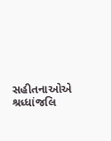સહીતનાઓએ શ્રધ્ધાંજલિ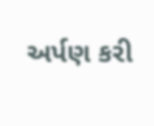અર્પણ કરી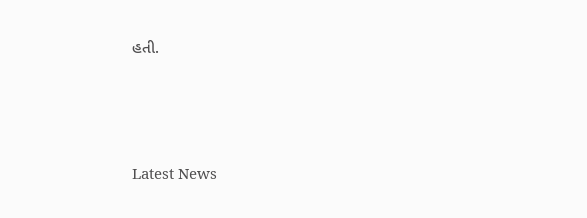હતી.






Latest News